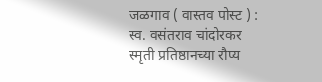जळगाव ( वास्तव पोस्ट ) : स्व. वसंतराव चांदोरकर स्मृती प्रतिष्ठानच्या रौप्य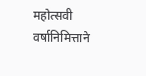महोत्सवी वर्षानिमित्ताने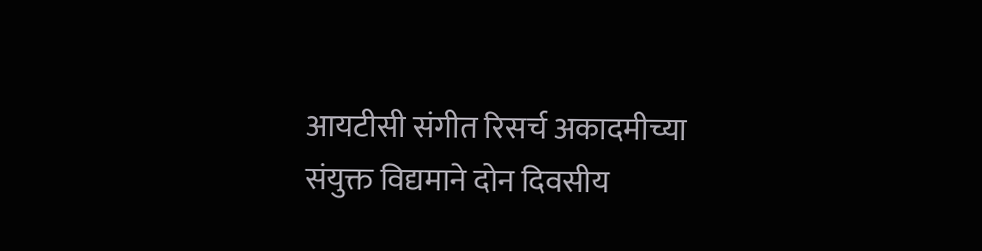आयटीसी संगीत रिसर्च अकादमीच्या संयुक्त विद्यमाने दोन दिवसीय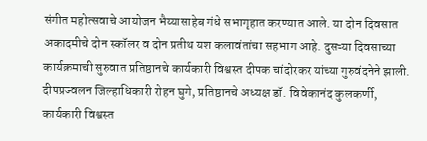संगीत महोत्सवाचे आयोजन भैय्यासाहेब गंधे सभागृहात करण्यात आले. या दोन दिवसात अकादमीचे दोन स्कॉलर व दोन प्रतीथ यश कलावंतांचा सहभाग आहे. दुसऱ्या दिवसाच्या कार्यक्रमाची सुरुवात प्रतिष्ठानचे कार्यकारी विश्वस्त दीपक चांदोरकर यांच्या गुरुवंदनेने झाली. दीपप्रज्वलन जिल्हाधिकारी रोहन घुगे, प्रतिष्ठानचे अध्यक्ष डॉ. विवेकानंद कुलकर्णी, कार्यकारी विश्वस्त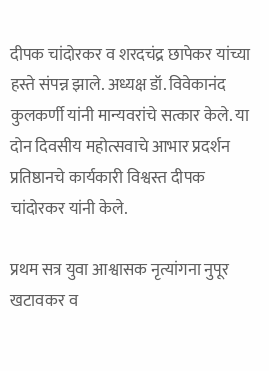दीपक चांदोरकर व शरदचंद्र छापेकर यांच्या हस्ते संपन्न झाले. अध्यक्ष डॉ. विवेकानंद कुलकर्णी यांनी मान्यवरांचे सत्कार केले. या दोन दिवसीय महोत्सवाचे आभार प्रदर्शन प्रतिष्ठानचे कार्यकारी विश्वस्त दीपक चांदोरकर यांनी केले.

प्रथम सत्र युवा आश्वासक नृत्यांगना नुपूर खटावकर व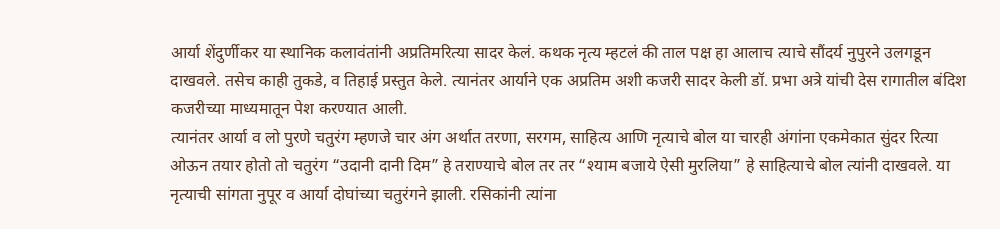आर्या शेंदुर्णीकर या स्थानिक कलावंतांनी अप्रतिमरित्या सादर केलं. कथक नृत्य म्हटलं की ताल पक्ष हा आलाच त्याचे सौंदर्य नुपुरने उलगडून दाखवले. तसेच काही तुकडे, व तिहाई प्रस्तुत केले. त्यानंतर आर्याने एक अप्रतिम अशी कजरी सादर केली डॉ. प्रभा अत्रे यांची देस रागातील बंदिश कजरीच्या माध्यमातून पेश करण्यात आली.
त्यानंतर आर्या व लो पुरणे चतुरंग म्हणजे चार अंग अर्थात तरणा, सरगम, साहित्य आणि नृत्याचे बोल या चारही अंगांना एकमेकात सुंदर रित्या ओऊन तयार होतो तो चतुरंग “उदानी दानी दिम” हे तराण्याचे बोल तर तर “श्याम बजाये ऐसी मुरलिया” हे साहित्याचे बोल त्यांनी दाखवले. या नृत्याची सांगता नुपूर व आर्या दोघांच्या चतुरंगने झाली. रसिकांनी त्यांना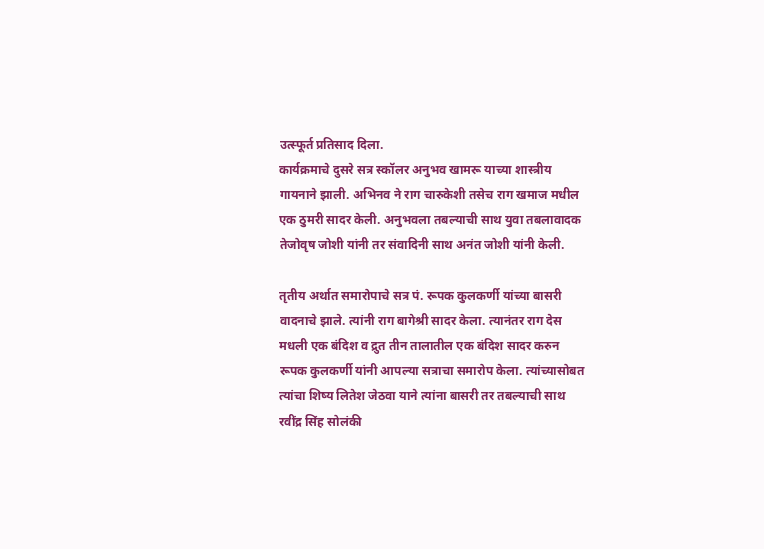उत्स्फूर्त प्रतिसाद दिला.
कार्यक्रमाचे दुसरे सत्र स्कॉलर अनुभव खामरू याच्या शास्त्रीय गायनाने झाली. अभिनव ने राग चारुकेशी तसेच राग खमाज मधील एक ठुमरी सादर केली. अनुभवला तबल्याची साथ युवा तबलावादक तेजोवृष जोशी यांनी तर संवादिनी साथ अनंत जोशी यांनी केली.

तृतीय अर्थात समारोपाचे सत्र पं. रूपक कुलकर्णी यांच्या बासरी वादनाचे झाले. त्यांनी राग बागेश्री सादर केला. त्यानंतर राग देस मधली एक बंदिश व द्रुत तीन तालातील एक बंदिश सादर करुन रूपक कुलकर्णी यांनी आपल्या सत्राचा समारोप केला. त्यांच्यासोबत त्यांचा शिष्य लितेश जेठवा याने त्यांना बासरी तर तबल्याची साथ रवींद्र सिंह सोलंकी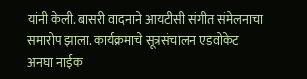यांनी केली. बासरी वादनाने आयटीसी संगीत संमेलनाचा समारोप झाला. कार्यक्रमाचे सूत्रसंचालन एडवोकेट अनघा नाईक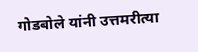गोडबोले यांनी उत्तमरीत्या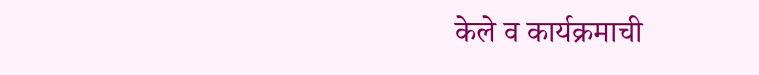केले व कार्यक्रमाची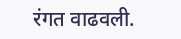रंगत वाढवली.